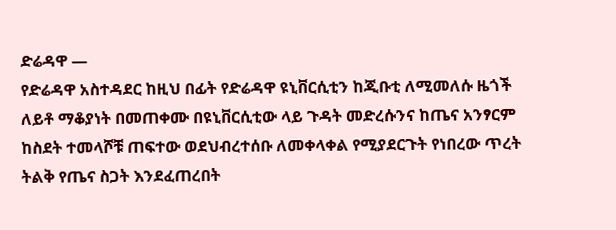ድሬዳዋ —
የድሬዳዋ አስተዳደር ከዚህ በፊት የድሬዳዋ ዩኒቨርሲቲን ከጂቡቲ ለሚመለሱ ዜጎች ለይቶ ማቆያነት በመጠቀሙ በዩኒቨርሲቲው ላይ ጉዳት መድረሱንና ከጤና አንፃርም ከስደት ተመላሾቹ ጠፍተው ወደህብረተሰቡ ለመቀላቀል የሚያደርጉት የነበረው ጥረት ትልቅ የጤና ስጋት እንደፈጠረበት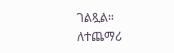ገልጿል።
ለተጨማሪ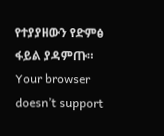የተያያዘውን የድምፅ ፋይል ያዳምጡ።
Your browser doesn’t support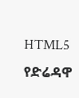HTML5
የድሬዳዋ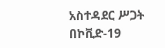አስተዳደር ሥጋት በኮቪድ-19